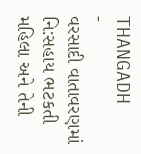THANGADH
-
વરસાદી વાતાવરણમાં નિ:સહાય ભટકતી મહિલા અને તેની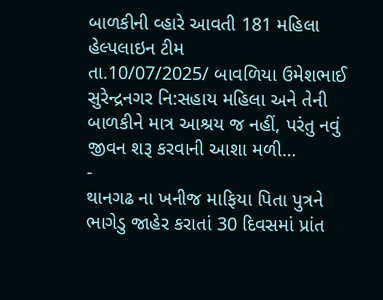બાળકીની વ્હારે આવતી 181 મહિલા હેલ્પલાઇન ટીમ
તા.10/07/2025/ બાવળિયા ઉમેશભાઈ સુરેન્દ્રનગર નિ:સહાય મહિલા અને તેની બાળકીને માત્ર આશ્રય જ નહીં, પરંતુ નવું જીવન શરૂ કરવાની આશા મળી…
-
થાનગઢ ના ખનીજ માફિયા પિતા પુત્રને ભાગેડુ જાહેર કરાતાં 30 દિવસમાં પ્રાંત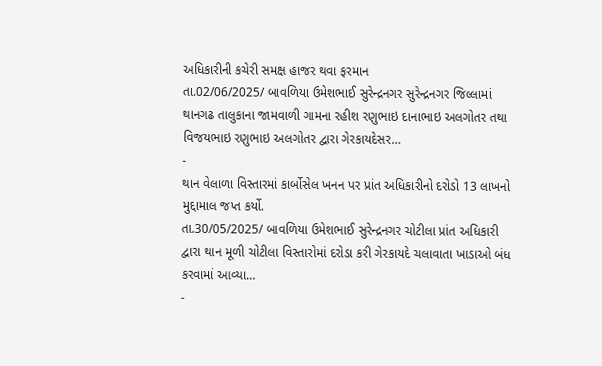અધિકારીની કચેરી સમક્ષ હાજર થવા ફરમાન
તા.02/06/2025/ બાવળિયા ઉમેશભાઈ સુરેન્દ્રનગર સુરેન્દ્રનગર જિલ્લામાં થાનગઢ તાલુકાના જામવાળી ગામના રહીશ રણુભાઇ દાનાભાઇ અલગોતર તથા વિજયભાઇ રણુભાઇ અલગોતર દ્વારા ગેરકાયદેસર…
-
થાન વેલાળા વિસ્તારમાં કાર્બોસેલ ખનન પર પ્રાંત અધિકારીનો દરોડો 13 લાખનો મુદ્દામાલ જપ્ત કર્યો.
તા.30/05/2025/ બાવળિયા ઉમેશભાઈ સુરેન્દ્રનગર ચોટીલા પ્રાંત અધિકારી દ્વારા થાન મૂળી ચોટીલા વિસ્તારોમાં દરોડા કરી ગેરકાયદે ચલાવાતા ખાડાઓ બંધ કરવામાં આવ્યા…
-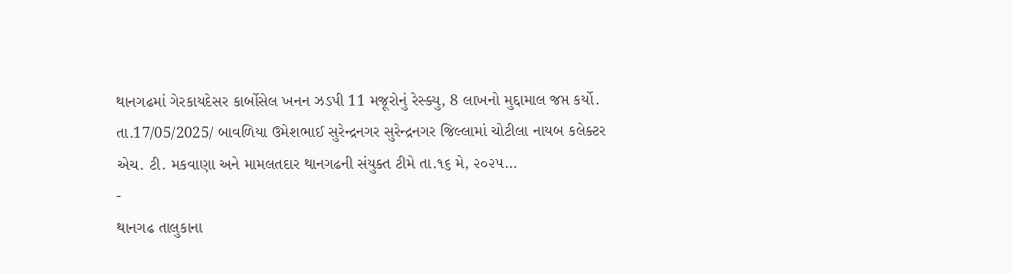થાનગઢમાં ગેરકાયદેસર કાર્બોસેલ ખનન ઝડપી 11 મજૂરોનું રેસ્ક્યુ, 8 લાખનો મુદ્દામાલ જપ્ત કર્યો.
તા.17/05/2025/ બાવળિયા ઉમેશભાઈ સુરેન્દ્રનગર સુરેન્દ્રનગર જિલ્લામાં ચોટીલા નાયબ કલેક્ટર એચ. ટી. મકવાણા અને મામલતદાર થાનગઢની સંયુક્ત ટીમે તા.૧૬ મે, ૨૦૨૫…
-
થાનગઢ તાલુકાના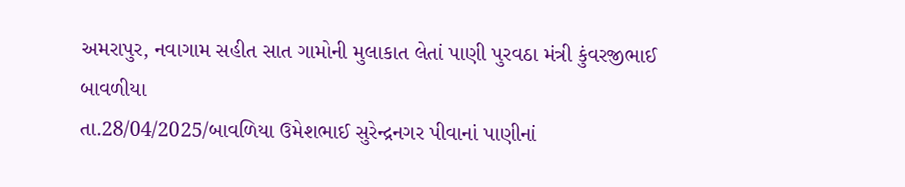અમરાપુર, નવાગામ સહીત સાત ગામોની મુલાકાત લેતાં પાણી પુરવઠા મંત્રી કુંવરજીભાઈ બાવળીયા
તા.28/04/2025/બાવળિયા ઉમેશભાઈ સુરેન્દ્રનગર પીવાનાં પાણીનાં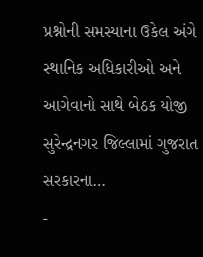પ્રશ્નોની સમસ્યાના ઉકેલ અંગે સ્થાનિક અધિકારીઓ અને આગેવાનો સાથે બેઠક યોજી સુરેન્દ્રનગર જિલ્લામાં ગુજરાત સરકારના…
-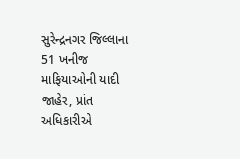સુરેન્દ્રનગર જિલ્લાના 51 ખનીજ માફિયાઓની યાદી જાહેર, પ્રાંત અધિકારીએ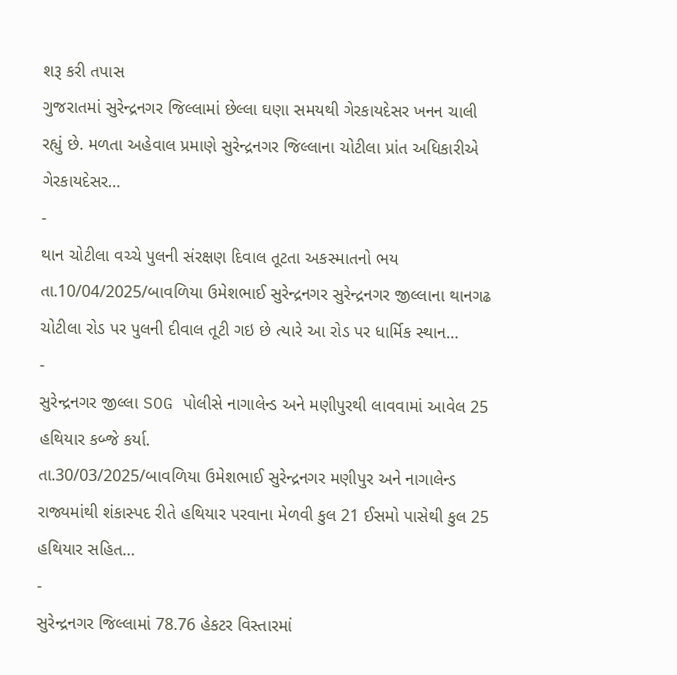શરૂ કરી તપાસ
ગુજરાતમાં સુરેન્દ્રનગર જિલ્લામાં છેલ્લા ઘણા સમયથી ગેરકાયદેસર ખનન ચાલી રહ્યું છે. મળતા અહેવાલ પ્રમાણે સુરેન્દ્રનગર જિલ્લાના ચોટીલા પ્રાંત અધિકારીએ ગેરકાયદેસર…
-
થાન ચોટીલા વચ્ચે પુલની સંરક્ષણ દિવાલ તૂટતા અકસ્માતનો ભય
તા.10/04/2025/બાવળિયા ઉમેશભાઈ સુરેન્દ્રનગર સુરેન્દ્રનગર જીલ્લાના થાનગઢ ચોટીલા રોડ પર પુલની દીવાલ તૂટી ગઇ છે ત્યારે આ રોડ પર ધાર્મિક સ્થાન…
-
સુરેન્દ્રનગર જીલ્લા SOG પોલીસે નાગાલેન્ડ અને મણીપુરથી લાવવામાં આવેલ 25 હથિયાર કબ્જે કર્યા.
તા.30/03/2025/બાવળિયા ઉમેશભાઈ સુરેન્દ્રનગર મણીપુર અને નાગાલેન્ડ રાજ્યમાંથી શંકાસ્પદ રીતે હથિયાર પરવાના મેળવી કુલ 21 ઈસમો પાસેથી કુલ 25 હથિયાર સહિત…
-
સુરેન્દ્રનગર જિલ્લામાં 78.76 હેકટર વિસ્તારમાં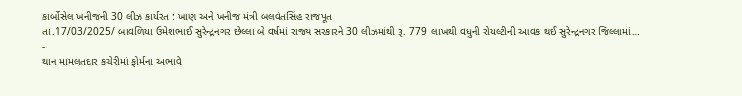કાર્બોસેલ ખનીજની 30 લીઝ કાર્યરત : ખાણ અને ખનીજ મંત્રી બલવંતસિંહ રાજપૂત
તા.17/03/2025/ બાવળિયા ઉમેશભાઈ સુરેન્દ્રનગર છેલ્લા બે વર્ષમાં રાજ્ય સરકારને 30 લીઝમાંથી રૂ. 779 લાખથી વધુની રોયલ્ટીની આવક થઈ સુરેન્દ્રનગર જિલ્લામાં…
-
થાન મામલતદાર કચેરીમાં ફોર્મના અભાવે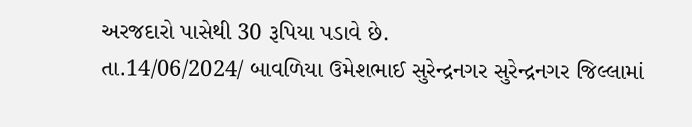અરજદારો પાસેથી 30 રૂપિયા પડાવે છે.
તા.14/06/2024/ બાવળિયા ઉમેશભાઈ સુરેન્દ્રનગર સુરેન્દ્રનગર જિલ્લામાં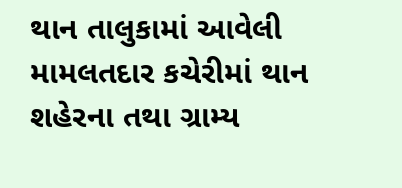થાન તાલુકામાં આવેલી મામલતદાર કચેરીમાં થાન શહેરના તથા ગ્રામ્ય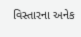વિસ્તારના અનેક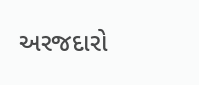અરજદારો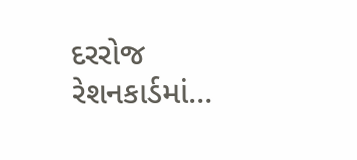દરરોજ રેશનકાર્ડમાં…